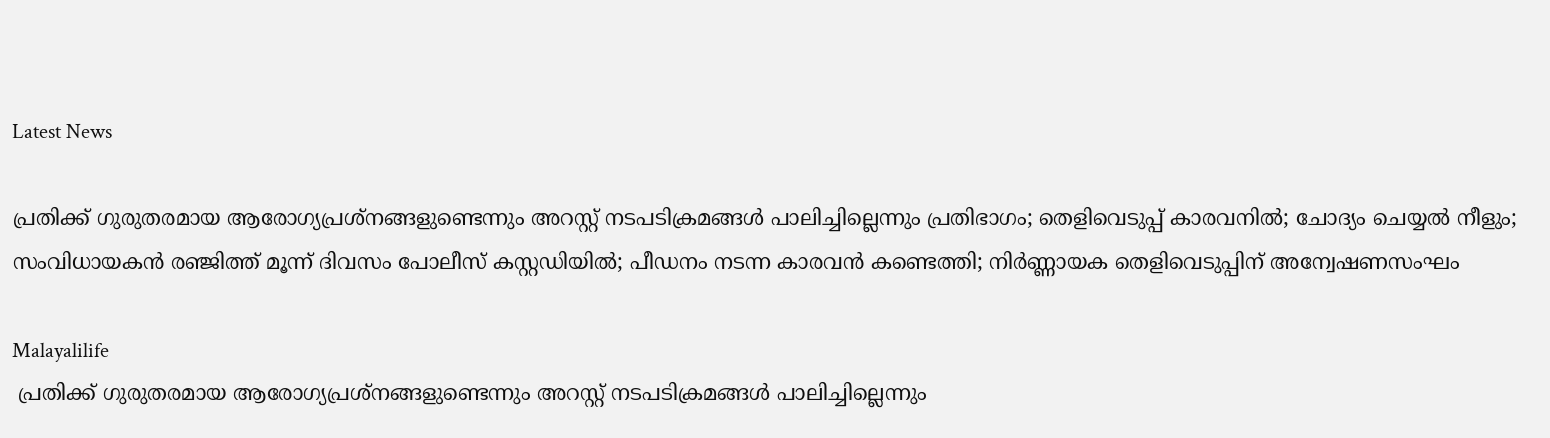Latest News

പ്രതിക്ക് ഗുരുതരമായ ആരോഗ്യപ്രശ്നങ്ങളുണ്ടെന്നും അറസ്റ്റ് നടപടിക്രമങ്ങള്‍ പാലിച്ചില്ലെന്നും പ്രതിഭാഗം; തെളിവെടുപ്പ് കാരവനില്‍; ചോദ്യം ചെയ്യല്‍ നീളും; സംവിധായകന്‍ രഞ്ജിത്ത് മൂന്ന് ദിവസം പോലീസ് കസ്റ്റഡിയില്‍; പീഡനം നടന്ന കാരവന്‍ കണ്ടെത്തി; നിര്‍ണ്ണായക തെളിവെടുപ്പിന് അന്വേഷണസംഘം

Malayalilife
 പ്രതിക്ക് ഗുരുതരമായ ആരോഗ്യപ്രശ്നങ്ങളുണ്ടെന്നും അറസ്റ്റ് നടപടിക്രമങ്ങള്‍ പാലിച്ചില്ലെന്നും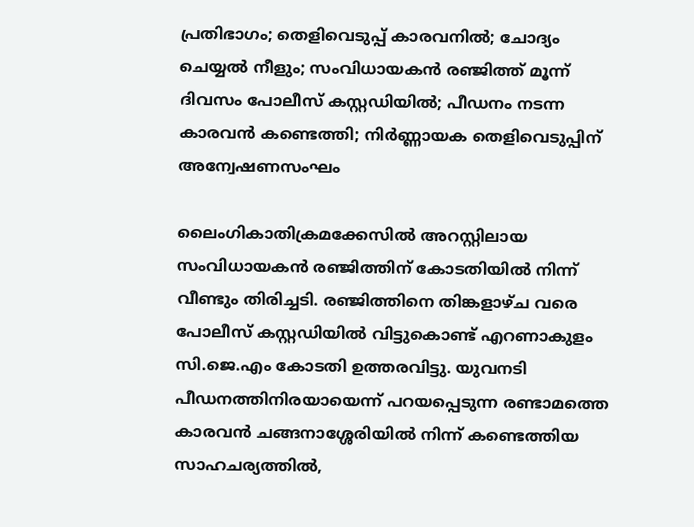പ്രതിഭാഗം; തെളിവെടുപ്പ് കാരവനില്‍; ചോദ്യം ചെയ്യല്‍ നീളും; സംവിധായകന്‍ രഞ്ജിത്ത് മൂന്ന് ദിവസം പോലീസ് കസ്റ്റഡിയില്‍; പീഡനം നടന്ന കാരവന്‍ കണ്ടെത്തി; നിര്‍ണ്ണായക തെളിവെടുപ്പിന് അന്വേഷണസംഘം

ലൈംഗികാതിക്രമക്കേസില്‍ അറസ്റ്റിലായ സംവിധായകന്‍ രഞ്ജിത്തിന് കോടതിയില്‍ നിന്ന് വീണ്ടും തിരിച്ചടി. രഞ്ജിത്തിനെ തിങ്കളാഴ്ച വരെ പോലീസ് കസ്റ്റഡിയില്‍ വിട്ടുകൊണ്ട് എറണാകുളം സി.ജെ.എം കോടതി ഉത്തരവിട്ടു. യുവനടി പീഡനത്തിനിരയായെന്ന് പറയപ്പെടുന്ന രണ്ടാമത്തെ കാരവന്‍ ചങ്ങനാശ്ശേരിയില്‍ നിന്ന് കണ്ടെത്തിയ സാഹചര്യത്തില്‍,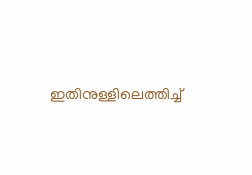ഇതിനുള്ളിലെത്തിച്ച്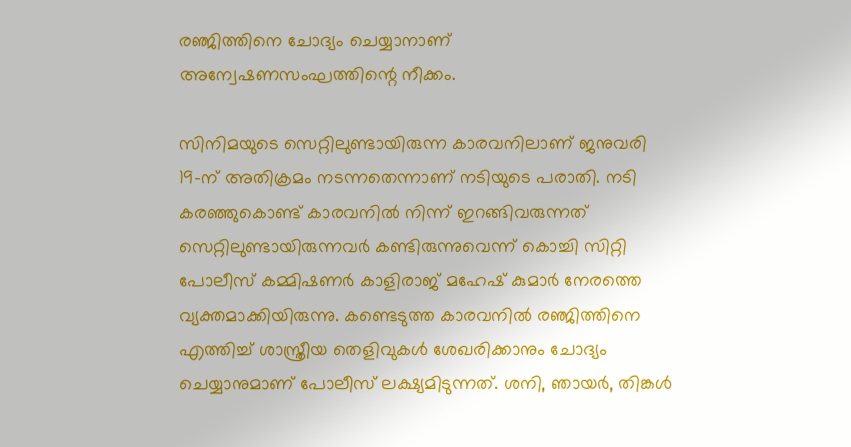രഞ്ജിത്തിനെ ചോദ്യം ചെയ്യാനാണ് അന്വേഷണസംഘത്തിന്റെ നീക്കം.

സിനിമയുടെ സെറ്റിലുണ്ടായിരുന്ന കാരവനിലാണ് ജനുവരി 19-ന് അതിക്രമം നടന്നതെന്നാണ് നടിയുടെ പരാതി. നടി കരഞ്ഞുകൊണ്ട് കാരവനില്‍ നിന്ന് ഇറങ്ങിവരുന്നത് സെറ്റിലുണ്ടായിരുന്നവര്‍ കണ്ടിരുന്നുവെന്ന് കൊച്ചി സിറ്റി പോലീസ് കമ്മിഷണര്‍ കാളിരാജ് മഹേഷ് കുമാര്‍ നേരത്തെ വ്യക്തമാക്കിയിരുന്നു. കണ്ടെടുത്ത കാരവനില്‍ രഞ്ജിത്തിനെ എത്തിച്ച് ശാസ്ത്രീയ തെളിവുകള്‍ ശേഖരിക്കാനും ചോദ്യം ചെയ്യാനുമാണ് പോലീസ് ലക്ഷ്യമിടുന്നത്. ശനി, ഞായര്‍, തിങ്കള്‍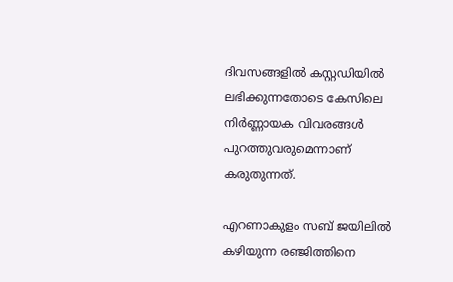ദിവസങ്ങളില്‍ കസ്റ്റഡിയില്‍ ലഭിക്കുന്നതോടെ കേസിലെ നിര്‍ണ്ണായക വിവരങ്ങള്‍ പുറത്തുവരുമെന്നാണ് കരുതുന്നത്.

എറണാകുളം സബ് ജയിലില്‍ കഴിയുന്ന രഞ്ജിത്തിനെ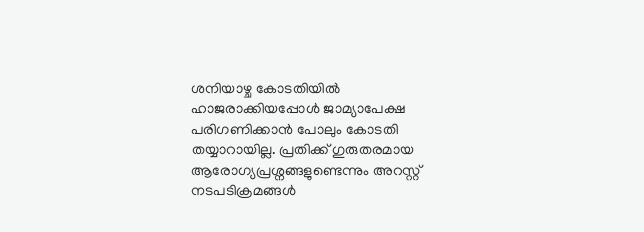ശനിയാഴ്ച കോടതിയില്‍ ഹാജരാക്കിയപ്പോള്‍ ജാമ്യാപേക്ഷ പരിഗണിക്കാന്‍ പോലും കോടതി തയ്യാറായില്ല. പ്രതിക്ക് ഗുരുതരമായ ആരോഗ്യപ്രശ്നങ്ങളുണ്ടെന്നും അറസ്റ്റ് നടപടിക്രമങ്ങള്‍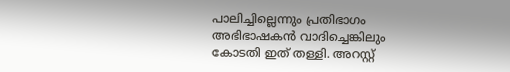പാലിച്ചില്ലെന്നും പ്രതിഭാഗം അഭിഭാഷകന്‍ വാദിച്ചെങ്കിലും കോടതി ഇത് തള്ളി. അറസ്റ്റ്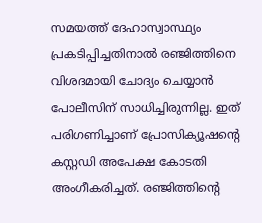സമയത്ത് ദേഹാസ്വാസ്ഥ്യം പ്രകടിപ്പിച്ചതിനാല്‍ രഞ്ജിത്തിനെ വിശദമായി ചോദ്യം ചെയ്യാന്‍ പോലീസിന് സാധിച്ചിരുന്നില്ല. ഇത് പരിഗണിച്ചാണ് പ്രോസിക്യൂഷന്റെ കസ്റ്റഡി അപേക്ഷ കോടതി അംഗീകരിച്ചത്. രഞ്ജിത്തിന്റെ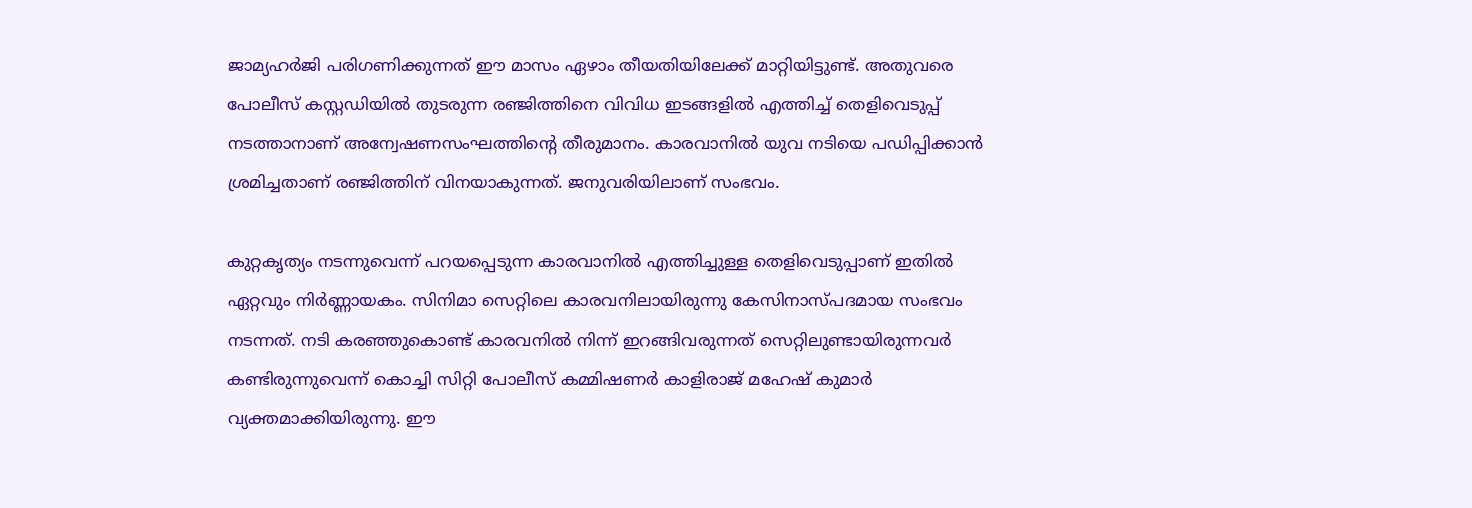ജാമ്യഹര്‍ജി പരിഗണിക്കുന്നത് ഈ മാസം ഏഴാം തീയതിയിലേക്ക് മാറ്റിയിട്ടുണ്ട്. അതുവരെ പോലീസ് കസ്റ്റഡിയില്‍ തുടരുന്ന രഞ്ജിത്തിനെ വിവിധ ഇടങ്ങളില്‍ എത്തിച്ച് തെളിവെടുപ്പ് നടത്താനാണ് അന്വേഷണസംഘത്തിന്റെ തീരുമാനം. കാരവാനില്‍ യുവ നടിയെ പഡിപ്പിക്കാന്‍ ശ്രമിച്ചതാണ് രഞ്ജിത്തിന് വിനയാകുന്നത്. ജനുവരിയിലാണ് സംഭവം.

കുറ്റകൃത്യം നടന്നുവെന്ന് പറയപ്പെടുന്ന കാരവാനില്‍ എത്തിച്ചുള്ള തെളിവെടുപ്പാണ് ഇതില്‍ ഏറ്റവും നിര്‍ണ്ണായകം. സിനിമാ സെറ്റിലെ കാരവനിലായിരുന്നു കേസിനാസ്പദമായ സംഭവം നടന്നത്. നടി കരഞ്ഞുകൊണ്ട് കാരവനില്‍ നിന്ന് ഇറങ്ങിവരുന്നത് സെറ്റിലുണ്ടായിരുന്നവര്‍ കണ്ടിരുന്നുവെന്ന് കൊച്ചി സിറ്റി പോലീസ് കമ്മിഷണര്‍ കാളിരാജ് മഹേഷ് കുമാര്‍ വ്യക്തമാക്കിയിരുന്നു. ഈ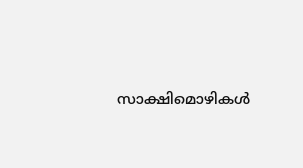സാക്ഷിമൊഴികള്‍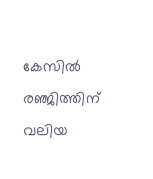കേസില്‍ രഞ്ജിത്തിന് വലിയ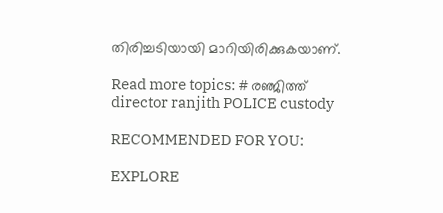തിരിച്ചടിയായി മാറിയിരിക്കുകയാണ്.

Read more topics: # രഞ്ജിത്ത്
director ranjith POLICE custody

RECOMMENDED FOR YOU:

EXPLORE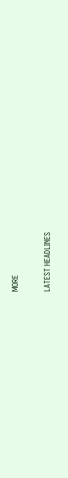MORE

LATEST HEADLINES